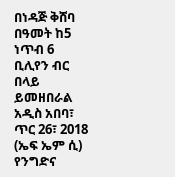በነዳጅ ቅሸባ በዓመት ከ5 ነጥብ 6 ቢሊየን ብር በላይ ይመዘበራል
አዲስ አበባ፣ ጥር 26፣ 2018 (ኤፍ ኤም ሲ) የንግድና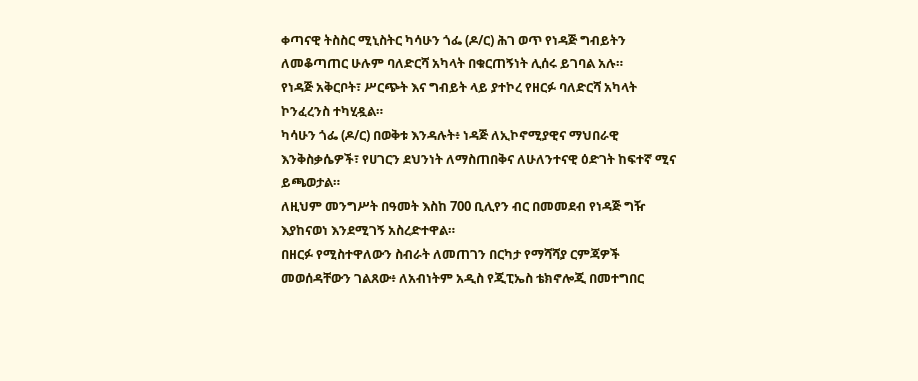ቀጣናዊ ትስስር ሚኒስትር ካሳሁን ጎፌ (ዶ/ር) ሕገ ወጥ የነዳጅ ግብይትን ለመቆጣጠር ሁሉም ባለድርሻ አካላት በቁርጠኝነት ሊሰሩ ይገባል አሉ።
የነዳጅ አቅርቦት፣ ሥርጭት እና ግብይት ላይ ያተኮረ የዘርፉ ባለድርሻ አካላት ኮንፈረንስ ተካሂዷል።
ካሳሁን ጎፌ (ዶ/ር) በወቅቱ እንዳሉት፥ ነዳጅ ለኢኮኖሚያዊና ማህበራዊ እንቅስቃሴዎች፣ የሀገርን ደህንነት ለማስጠበቅና ለሁለንተናዊ ዕድገት ከፍተኛ ሚና ይጫወታል።
ለዚህም መንግሥት በዓመት እስከ 700 ቢሊየን ብር በመመደብ የነዳጅ ግዥ እያከናወነ እንደሚገኝ አስረድተዋል።
በዘርፉ የሚስተዋለውን ስብራት ለመጠገን በርካታ የማሻሻያ ርምጃዎች መወሰዳቸውን ገልጸው፥ ለአብነትም አዲስ የጂፒኤስ ቴክኖሎጂ በመተግበር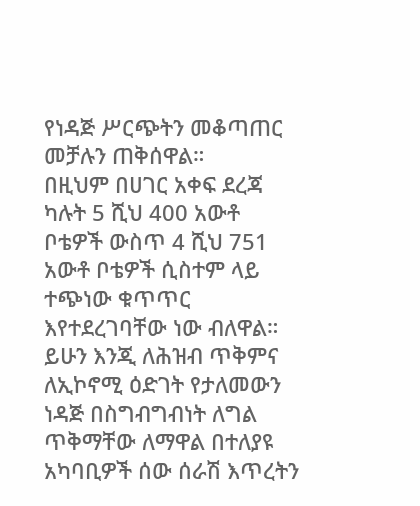የነዳጅ ሥርጭትን መቆጣጠር መቻሉን ጠቅሰዋል።
በዚህም በሀገር አቀፍ ደረጃ ካሉት 5 ሺህ 400 አውቶ ቦቴዎች ውስጥ 4 ሺህ 751 አውቶ ቦቴዎች ሲስተም ላይ ተጭነው ቁጥጥር እየተደረገባቸው ነው ብለዋል።
ይሁን እንጂ ለሕዝብ ጥቅምና ለኢኮኖሚ ዕድገት የታለመውን ነዳጅ በስግብግብነት ለግል ጥቅማቸው ለማዋል በተለያዩ አካባቢዎች ሰው ሰራሽ እጥረትን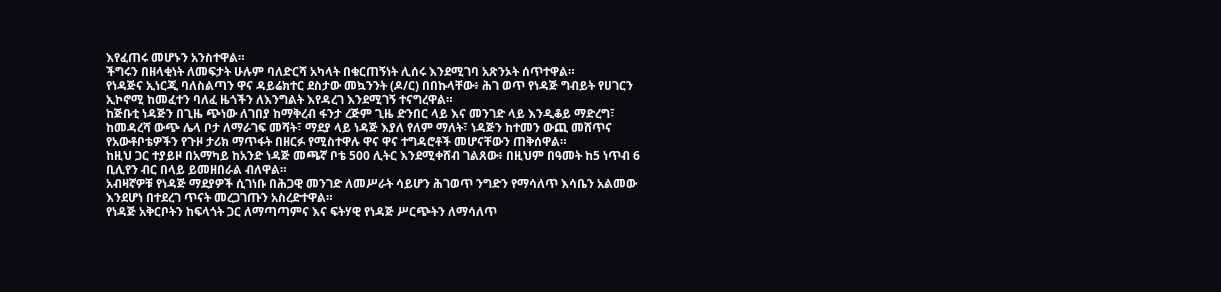እየፈጠሩ መሆኑን አንስተዋል።
ችግሩን በዘላቂነት ለመፍታት ሁሉም ባለድርሻ አካላት በቁርጠኝነት ሊሰሩ እንደሚገባ አጽንኦት ሰጥተዋል።
የነዳጅና ኢነርጂ ባለስልጣን ዋና ዳይሬክተር ደስታው መኳንንት (ዶ/ር) በበኩላቸው፥ ሕገ ወጥ የነዳጅ ግብይት የሀገርን ኢኮኖሚ ከመፈተን ባለፈ ዜጎችን ለእንግልት እየዳረገ እንደሚገኝ ተናግረዋል።
ከጅቡቲ ነዳጅን በጊዜ ጭነው ለገበያ ከማቅረብ ፋንታ ረጅም ጊዜ ድንበር ላይ እና መንገድ ላይ እንዲቆይ ማድረግ፣ ከመዳረሻ ውጭ ሌላ ቦታ ለማራገፍ መሻት፣ ማደያ ላይ ነዳጅ እያለ የለም ማለት፣ ነዳጅን ከተመን ውጪ መሸጥና የአውቶቦቴዎችን የጉዞ ታሪክ ማጥፋት በዘርፉ የሚስተዋሉ ዋና ዋና ተግዳሮቶች መሆናቸውን ጠቅሰዋል።
ከዚህ ጋር ተያይዞ በአማካይ ከአንድ ነዳጅ መጫኛ ቦቴ 500 ሊትር እንደሚቀሸብ ገልጸው፥ በዚህም በዓመት ከ5 ነጥብ 6 ቢሊየን ብር በላይ ይመዘበራል ብለዋል።
አብዛኛዎቹ የነዳጅ ማደያዎች ሲገነቡ በሕጋዊ መንገድ ለመሥራት ሳይሆን ሕገወጥ ንግድን የማሳለጥ እሳቤን አልመው እንደሆነ በተደረገ ጥናት መረጋገጡን አስረድተዋል።
የነዳጅ አቅርቦትን ከፍላጎት ጋር ለማጣጣምና እና ፍትሃዊ የነዳጅ ሥርጭትን ለማሳለጥ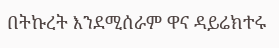በትኩረት እንደሚሰራም ዋና ዳይሬክተሩ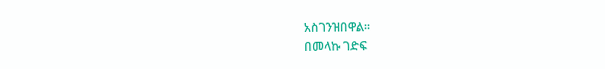አስገንዝበዋል።
በመላኩ ገድፍ